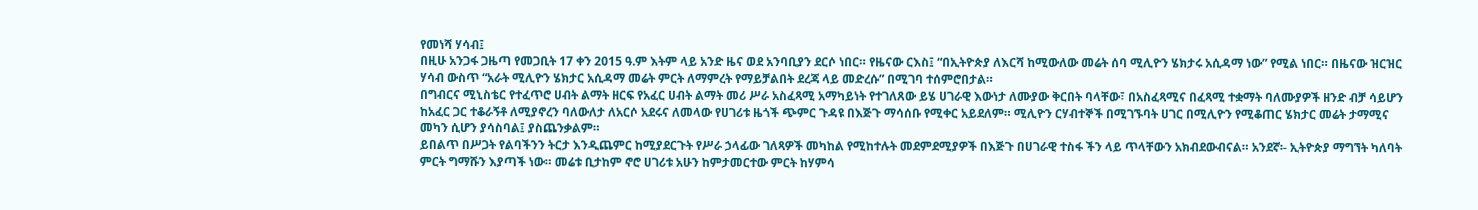የመነሻ ሃሳብ፤
በዚሁ አንጋፋ ጋዜጣ የመጋቢት 17 ቀን 2015 ዓ.ም እትም ላይ አንድ ዜና ወደ አንባቢያን ደርሶ ነበር። የዜናው ርእስ፤ “በኢትዮጵያ ለእርሻ ከሚውለው መሬት ሰባ ሚሊዮን ሄክታሩ አሲዳማ ነው” የሚል ነበር። በዜናው ዝርዝር ሃሳብ ውስጥ “አራት ሚሊዮን ሄክታር አሲዳማ መሬት ምርት ለማምረት የማይቻልበት ደረጃ ላይ መድረሱ” በሚገባ ተሰምሮበታል።
በግብርና ሚኒስቴር የተፈጥሮ ሀብት ልማት ዘርፍ የአፈር ሀብት ልማት መሪ ሥራ አስፈጻሚ አማካይነት የተገለጸው ይሄ ሀገራዊ እውነታ ለሙያው ቅርበት ባላቸው፣ በአስፈጻሚና በፈጻሚ ተቋማት ባለሙያዎች ዘንድ ብቻ ሳይሆን ከአፈር ጋር ተቆራኝቶ ለሚያኖረን ባለውለታ ለአርሶ አደሩና ለመላው የሀገሪቱ ዜጎች ጭምር ጉዳዩ በእጅጉ ማሳሰቡ የሚቀር አይደለም። ሚሊዮን ርሃብተኞች በሚገኙባት ሀገር በሚሊዮን የሚቆጠር ሄክታር መሬት ታማሚና መካን ሲሆን ያሳስባል፤ ያስጨንቃልም።
ይበልጥ በሥጋት የልባችንን ትርታ እንዲጨምር ከሚያደርጉት የሥራ ኃላፊው ገለጻዎች መካከል የሚከተሉት መደምደሚያዎች በእጅጉ በሀገራዊ ተስፋ ችን ላይ ጥላቸውን አክብደውብናል። አንደኛ፡- ኢትዮጵያ ማግኘት ካለባት ምርት ግማሹን እያጣች ነው። መሬቱ ቢታከም ኖሮ ሀገሪቱ አሁን ከምታመርተው ምርት ከሃምሳ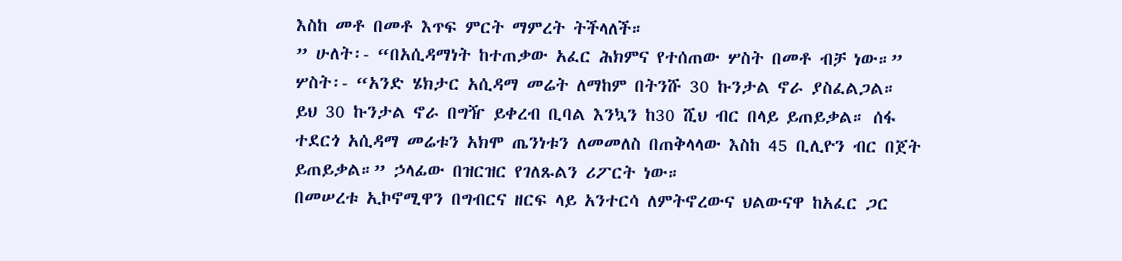እስከ መቶ በመቶ እጥፍ ምርት ማምረት ትችላለች።
” ሁለት፡- “በአሲዳማነት ከተጠቃው አፈር ሕክምና የተሰጠው ሦስት በመቶ ብቻ ነው።” ሦስት፡- “አንድ ሄክታር አሲዳማ መሬት ለማከም በትንሹ 30 ኩንታል ኖራ ያስፈልጋል። ይህ 30 ኩንታል ኖራ በግዥ ይቀረብ ቢባል እንኳን ከ30 ሺህ ብር በላይ ይጠይቃል። ሰፋ ተደርጎ አሲዳማ መሬቱን አክሞ ጤንነቱን ለመመለስ በጠቅላላው እስከ 45 ቢሊዮን ብር በጀት ይጠይቃል።” ኃላፊው በዝርዝር የገለጹልን ሪፖርት ነው።
በመሠረቱ ኢኮኖሚዋን በግብርና ዘርፍ ላይ አንተርሳ ለምትኖረውና ህልውናዋ ከአፈር ጋር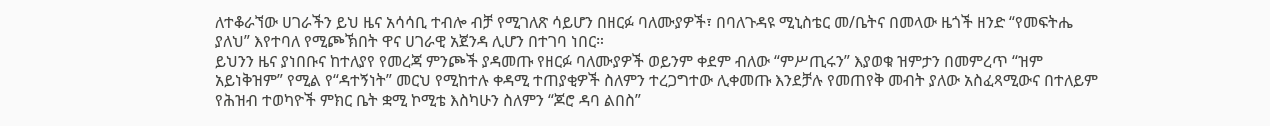ለተቆራኘው ሀገራችን ይህ ዜና አሳሳቢ ተብሎ ብቻ የሚገለጽ ሳይሆን በዘርፉ ባለሙያዎች፣ በባለጉዳዩ ሚኒስቴር መ/ቤትና በመላው ዜጎች ዘንድ “የመፍትሔ ያለህ” እየተባለ የሚጮኽበት ዋና ሀገራዊ አጀንዳ ሊሆን በተገባ ነበር።
ይህንን ዜና ያነበቡና ከተለያየ የመረጃ ምንጮች ያዳመጡ የዘርፉ ባለሙያዎች ወይንም ቀደም ብለው “ምሥጢሩን” እያወቁ ዝምታን በመምረጥ “ዝም አይነቅዝም” የሚል የ“ዳተኝነት” መርህ የሚከተሉ ቀዳሚ ተጠያቂዎች ስለምን ተረጋግተው ሊቀመጡ እንደቻሉ የመጠየቅ መብት ያለው አስፈጻሚውና በተለይም የሕዝብ ተወካዮች ምክር ቤት ቋሚ ኮሚቴ እስካሁን ስለምን “ጆሮ ዳባ ልበስ”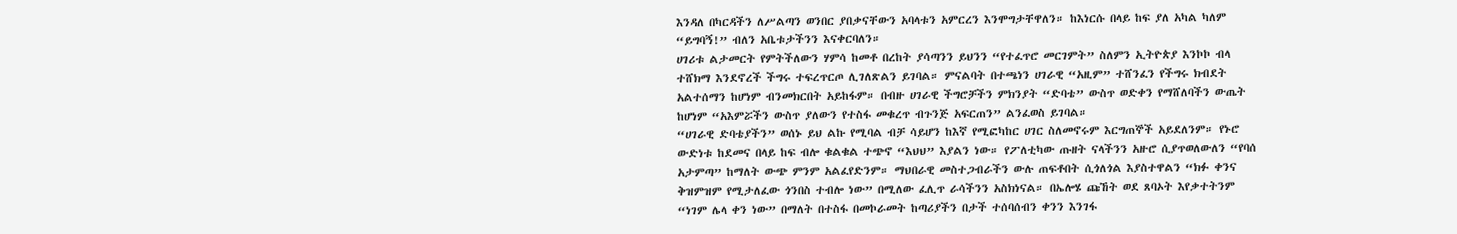እንዳለ በካርዳችን ለሥልጣን ወንበር ያበቃናቸውን አባላቱን አምርረን እንሞግታቸዋለን። ከእነርሱ በላይ ከፍ ያለ አካል ካለም “ይግባኝ!” ብለን አቤቱታችንን እናቀርባለን።
ሀገሪቱ ልታመርት የምትችለውን ሃምሳ ከመቶ በረከት ያሳጣንን ይህንን “የተፈጥሮ መርገምት” ስለምን ኢትዮጵያ እንኮኮ ብላ ተሸክማ እንደኖረች ችግሩ ተፍረጥርጦ ሊገለጽልን ይገባል። ምናልባት በተጫነን ሀገራዊ “አዚም” ተሸንፈን የችግሩ ክብደት አልተሰማን ከሆነም ብንመክርበት አይከፋም። በብዙ ሀገራዊ ችግሮቻችን ምክንያት “ድባቴ” ውስጥ ወድቀን የማሸለባችን ውጤት ከሆነም “አእምሯችን ውስጥ ያለውን የተስፋ መቁረጥ ብጉንጅ አፍርጠን” ልንፈወስ ይገባል።
“ሀገራዊ ድባቴያችን” ወሰኑ ይህ ልኩ የሚባል ብቻ ሳይሆን ከእኛ የሚፎካከር ሀገር ስለመኖሩም እርግጠኞች አይደለንም። የኑሮ ውድነቱ ከደመና በላይ ከፍ ብሎ ቁልቁል ተጭኖ “እህህ” እያልን ነው። የፖለቲካው ጡዘት ናላችንን አዙሮ ሲያጥወለውለን “የባሰ አታምጣ” ከማለት ውጭ ምንም አልፈየድንም። ማህበራዊ መስተጋብራችን ውሉ ጠፍቶበት ሲጎለጎል እያስተዋልን “ክፉ ቀንና ቅዝምዝም የሚታለፈው ጎንበስ ተብሎ ነው” በሚለው ፈሊጥ ራሳችንን አስክነናል። በኤሎሄ ጩኸት ወደ ጸባኦት እየቃተትንም “ነገም ሌላ ቀን ነው” በማለት በተስፋ በመኮራመት ከጣሪያችን በታች ተሰባሰብን ቀንን እንገፋ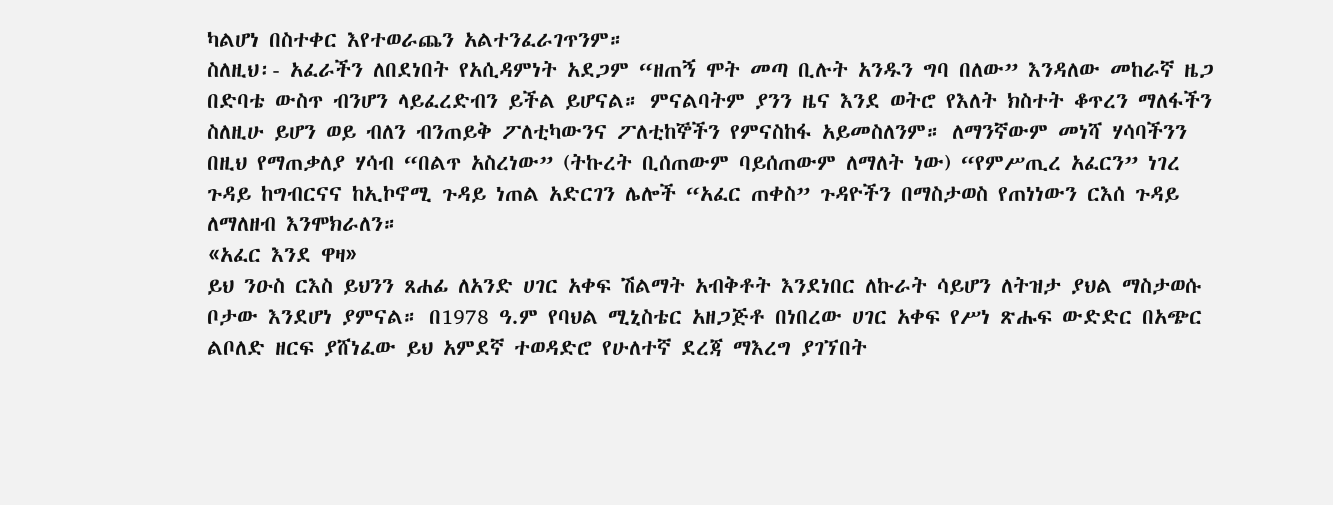ካልሆነ በስተቀር እየተወራጨን አልተንፈራገጥንም።
ስለዚህ፡- አፈራችን ለበደነበት የአሲዳምነት አደጋም “ዘጠኝ ሞት መጣ ቢሉት አንዱን ግባ በለው” እንዳለው መከራኛ ዜጋ በድባቴ ውስጥ ብንሆን ላይፈረድብን ይችል ይሆናል። ምናልባትም ያንን ዜና እንደ ወትሮ የእለት ክስተት ቆጥረን ማለፋችን ስለዚሁ ይሆን ወይ ብለን ብንጠይቅ ፖለቲካውንና ፖለቲከኞችን የምናስከፋ አይመስለንም። ለማንኛውም መነሻ ሃሳባችንን በዚህ የማጠቃለያ ሃሳብ “በልጥ አስረነው” (ትኩረት ቢሰጠውም ባይሰጠውም ለማለት ነው) “የምሥጢረ አፈርን” ነገረ ጉዳይ ከግብርናና ከኢኮኖሚ ጉዳይ ነጠል አድርገን ሌሎች “አፈር ጠቀስ” ጉዳዮችን በማስታወስ የጠነነውን ርእሰ ጉዳይ ለማለዘብ እንሞክራለን።
«አፈር እንደ ዋዛ»
ይህ ንዑስ ርእስ ይህንን ጸሐፊ ለአንድ ሀገር አቀፍ ሽልማት አብቅቶት እንደነበር ለኩራት ሳይሆን ለትዝታ ያህል ማስታወሱ ቦታው እንደሆነ ያምናል። በ1978 ዓ.ም የባህል ሚኒስቴር አዘጋጅቶ በነበረው ሀገር አቀፍ የሥነ ጽሑፍ ውድድር በአጭር ልቦለድ ዘርፍ ያሸነፈው ይህ አምደኛ ተወዳድሮ የሁለተኛ ደረጃ ማእረግ ያገኘበት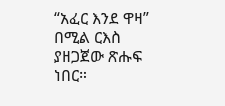“አፈር እንደ ዋዛ” በሚል ርእስ ያዘጋጀው ጽሑፍ ነበር።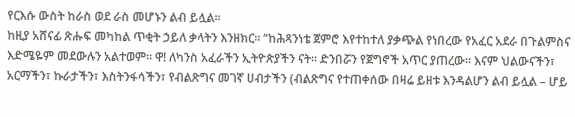የርእሱ ውስት ከራስ ወደ ራስ መሆኑን ልብ ይሏል።
ከዚያ አሸናፊ ጽሑፍ መካከል ጥቂት ኃይለ ቃላትን እንዘክር። “ከሕጻንነቴ ጀምሮ እየተከተለ ያቃጭል የነበረው የአፈር አደራ በጉልምስና እድሜዬም መደውሉን አልተወም። ዋ! ለካንስ አፈራችን ኢትዮጵያችን ናት። ድንበሯን የጀግኖች አጥር ያጠረው። እናም ህልውናችን፣ አርማችን፣ ኩራታችን፣ እስትንፋሳችን፣ የብልጽግና መገኛ ሀብታችን (ብልጽግና የተጠቀሰው በዛሬ ይዘቱ እንዳልሆን ልብ ይሏል – ሆይ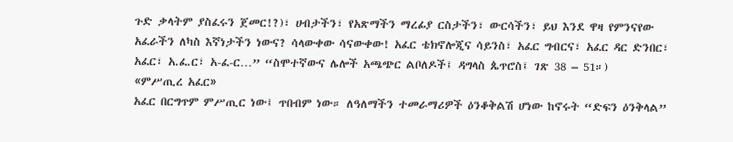ጉድ ቃላትም ያስፈሩን ጀመር!?)፣ ሀብታችን፣ የአጽማችን ማረፊያ ርስታችን፣ ውርሳችን፣ ይህ እንደ ዋዛ የምንናየው አፈራችን ለካስ እኛነታችን ነውና? ሳላውቀው ሳናውቀው! አፈር ቴክኖሎጂና ሳይንስ፣ አፈር ግብርና፣ አፈር ዳር ድንበር፣ አፈር፣ አ.ፈ.ር፣ አ-ፈ-ር…” “ስሞተኛውና ሌሎች አጫጭር ልቦለዶች፤ ዳግላስ ጴጥሮስ፤ ገጽ 38 – 51።)
«ምሥጢረ አፈር»
አፈር በርግጥም ምሥጢር ነው፤ ጥበብም ነው። ለዓለማችን ተመራማሪዎች ዕንቆቅልሽ ሆነው ከኖሩት “ድፍን ዕንቅላል”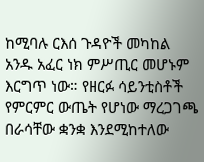ከሚባሉ ርእሰ ጉዳዮች መካከል አንዱ አፈር ነክ ምሥጢር መሆኑም እርግጥ ነው። የዘርፉ ሳይንቲስቶች የምርምር ውጤት የሆነው ማረጋገጫ በራሳቸው ቋንቋ እንደሚከተለው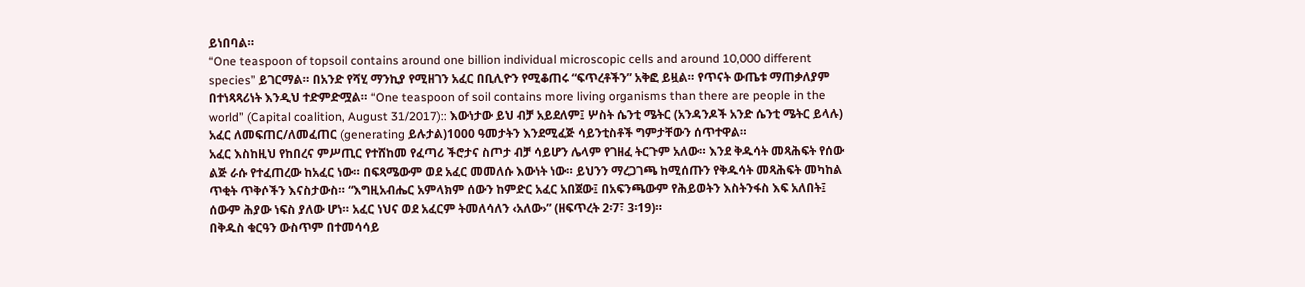ይነበባል።
“One teaspoon of topsoil contains around one billion individual microscopic cells and around 10,000 different species” ይገርማል። በአንድ የሻሂ ማንኪያ የሚዘገን አፈር በቢሊዮን የሚቆጠሩ “ፍጥረቶችን” አቅፎ ይዟል። የጥናት ውጤቱ ማጠቃለያም በተነጻጻሪነት እንዲህ ተድምድሟል። “One teaspoon of soil contains more living organisms than there are people in the world” (Capital coalition, August 31/2017):: እውነታው ይህ ብቻ አይደለም፤ ሦስት ሴንቲ ሜትር (አንዳንዶች አንድ ሴንቲ ሜትር ይላሉ) አፈር ለመፍጠር/ለመፈጠር (generating ይሉታል)1000 ዓመታትን እንደሚፈጅ ሳይንቲስቶች ግምታቸውን ሰጥተዋል።
አፈር እስከዚህ የከበረና ምሥጢር የተሸከመ የፈጣሪ ችሮታና ስጦታ ብቻ ሳይሆን ሌላም የገዘፈ ትርጉም አለው። እንደ ቅዱሳት መጻሕፍት የሰው ልጅ ራሱ የተፈጠረው ከአፈር ነው። በፍጻሜውም ወደ አፈር መመለሱ እውነት ነው። ይህንን ማረጋገጫ ከሚሰጡን የቅዱሳት መጻሕፍት መካከል ጥቂት ጥቅሶችን እናስታውስ። “እግዚአብሔር አምላክም ሰውን ከምድር አፈር አበጀው፤ በአፍንጫውም የሕይወትን እስትንፋስ እፍ አለበት፤ ሰውም ሕያው ነፍስ ያለው ሆነ። አፈር ነህና ወደ አፈርም ትመለሳለን ‹አለው›” (ዘፍጥረት 2፡7፣ 3፡19)።
በቅዱስ ቁርዓን ውስጥም በተመሳሳይ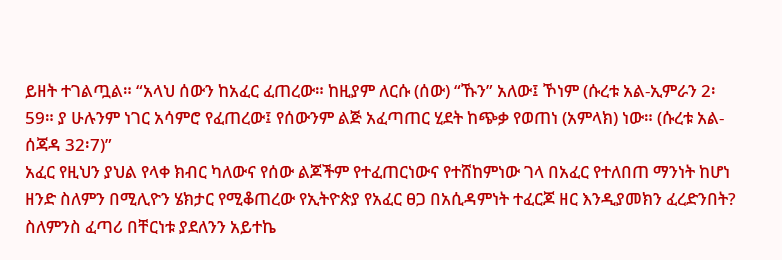ይዘት ተገልጧል። “አላህ ሰውን ከአፈር ፈጠረው። ከዚያም ለርሱ (ሰው) “ኹን” አለው፤ ኾነም (ሱረቱ አል-ኢምራን 2፡59። ያ ሁሉንም ነገር አሳምሮ የፈጠረው፤ የሰውንም ልጅ አፈጣጠር ሂደት ከጭቃ የወጠነ (አምላክ) ነው። (ሱረቱ አል-ሰጃዳ 32፡7)”
አፈር የዚህን ያህል የላቀ ክብር ካለውና የሰው ልጆችም የተፈጠርነውና የተሸከምነው ገላ በአፈር የተለበጠ ማንነት ከሆነ ዘንድ ስለምን በሚሊዮን ሄክታር የሚቆጠረው የኢትዮጵያ የአፈር ፀጋ በአሲዳምነት ተፈርጆ ዘር እንዲያመክን ፈረድንበት? ስለምንስ ፈጣሪ በቸርነቱ ያደለንን አይተኬ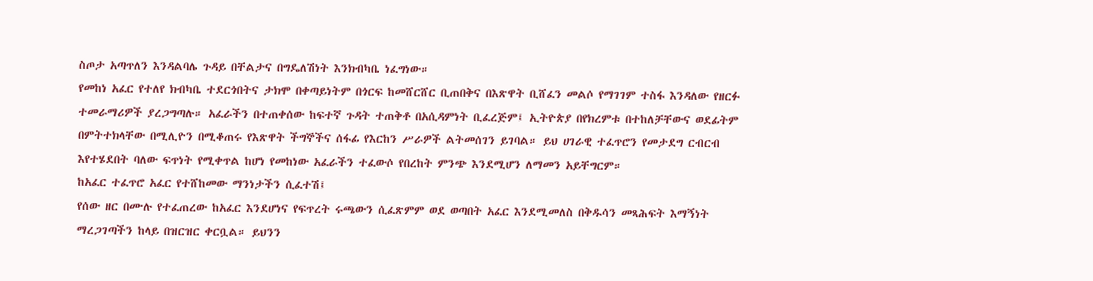ስጦታ አጣጥለን እንዳልባሌ ጉዳይ በቸልታና በግዴለሽነት እንክብካቤ ነፈግነው።
የመከነ አፈር የተለየ ክብካቤ ተደርጎበትና ታክሞ በቀጣይነትም በጎርፍ ከመሸርሸር ቢጠበቅና በእጽዋት ቢሸፈን መልሶ የማገገም ተስፋ እንዳለው የዘርፉ ተመራማሪዎች ያረጋግጣሉ። አፈራችን በተጠቀሰው ከፍተኛ ጉዳት ተጠቅቶ በአሲዳምነት ቢፈረጅም፤ ኢትዮጵያ በየክረምቱ በተከለቻቸውና ወደፊትም በምትተክላቸው በሚሊዮን በሚቆጠሩ የእጽዋት ችግኞችና ሰፋፊ የእርከን ሥራዎች ልትመሰገን ይገባል። ይህ ሀገራዊ ተፈጥሮን የመታደግ ርብርብ እየተሄደበት ባለው ፍጥነት የሚቀጥል ከሆነ የመከነው አፈራችን ተፈውሶ የበረከት ምንጭ እንደሚሆን ለማመን አይቸግርም።
ከአፈር ተፈጥሮ አፈር የተሸከመው ማንነታችን ሲፈተሽ፤
የሰው ዘር በሙሉ የተፈጠረው ከአፈር እንደሆነና የፍጥረት ሩጫውን ሲፈጽምም ወደ ወጣበት አፈር እንደሚመለስ በቅዱሳን መጻሕፍት እማኝነት ማረጋገጣችን ከላይ በዝርዝር ቀርቧል። ይህንን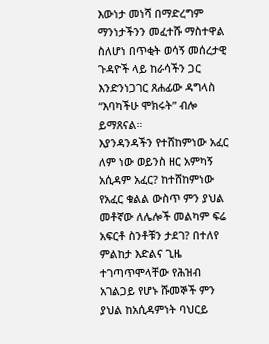እውነታ መነሻ በማድረግም ማንነታችንን መፈተሹ ማስተዋል ስለሆነ በጥቂት ወሳኝ መሰረታዊ ጉዳዮች ላይ ከራሳችን ጋር እንድንነጋገር ጸሐፊው ዳግላስ “እባካችሁ ሞክሩት” ብሎ ይማጸናል።
እያንዳንዳችን የተሸከምነው አፈር ለም ነው ወይንስ ዘር አምካኝ አሲዳም አፈር? ከተሸከምነው የአፈር ቁልል ውስጥ ምን ያህል መቶኛው ለሌሎች መልካም ፍሬ አፍርቶ ስንቶቹን ታደገ? በተለየ ምልከታ እድልና ጊዜ ተገጣጥሞላቸው የሕዝብ አገልጋይ የሆኑ ሹመኞች ምን ያህል ከአሲዳምነት ባህርይ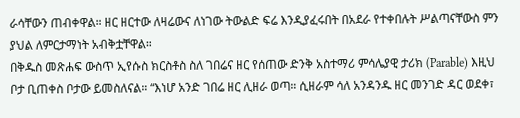ራሳቸውን ጠብቀዋል። ዘር ዘርተው ለዛሬውና ለነገው ትውልድ ፍሬ እንዲያፈሩበት በአደራ የተቀበሉት ሥልጣናቸውስ ምን ያህል ለምርታማነት አብቅቷቸዋል።
በቅዱስ መጽሐፍ ውስጥ ኢየሱስ ክርስቶስ ስለ ገበሬና ዘር የሰጠው ድንቅ አስተማሪ ምሳሌያዊ ታሪክ (Parable) እዚህ ቦታ ቢጠቀስ ቦታው ይመስለናል። “እነሆ አንድ ገበሬ ዘር ሊዘራ ወጣ። ሲዘራም ሳለ አንዳንዱ ዘር መንገድ ዳር ወደቀ፣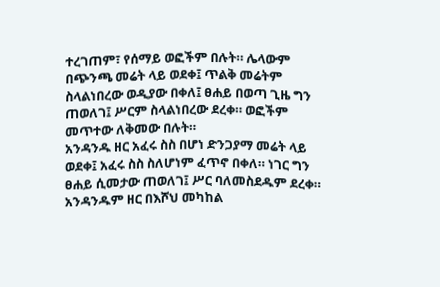ተረገጠም፣ የሰማይ ወፎችም በሉት። ሌላውም በጭንጫ መሬት ላይ ወደቀ፤ ጥልቅ መሬትም ስላልነበረው ወዲያው በቀለ፤ ፀሐይ በወጣ ጊዜ ግን ጠወለገ፤ ሥርም ስላልነበረው ደረቀ። ወፎችም መጥተው ለቅመው በሉት።
አንዳንዱ ዘር አፈሩ ስስ በሆነ ድንጋያማ መሬት ላይ ወደቀ፤ አፈሩ ስስ ስለሆነም ፈጥኖ በቀለ። ነገር ግን ፀሐይ ሲመታው ጠወለገ፤ ሥር ባለመስደዱም ደረቀ። አንዳንዱም ዘር በእሾህ መካከል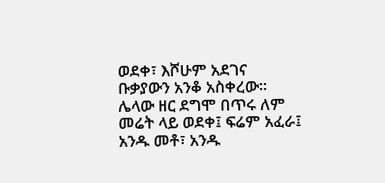ወደቀ፣ እሾሁም አደገና ቡቃያውን አንቆ አስቀረው። ሌላው ዘር ደግሞ በጥሩ ለም መሬት ላይ ወደቀ፤ ፍሬም አፈራ፤ አንዱ መቶ፣ አንዱ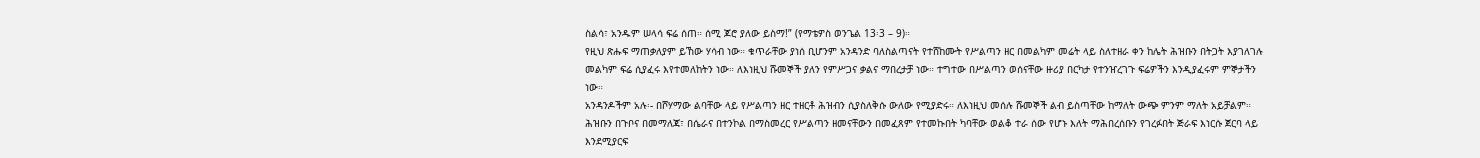ስልሳ፣ አንዱም ሠላሳ ፍሬ ሰጠ። ሰሚ ጆሮ ያለው ይስማ!” (የማቴዎስ ወንጌል 13፡3 – 9)።
የዚህ ጽሑፍ ማጠቃለያም ይኸው ሃሳብ ነው። ቁጥራቸው ያነሰ ቢሆንም አንዳንድ ባለስልጣናት የተሸከሙት የሥልጣን ዘር በመልካም መሬት ላይ ስለተዘራ ቀን ከሌት ሕዝቡን በትጋት እያገለገሉ መልካም ፍሬ ሲያፈሩ እየተመለከትን ነው። ለእነዚህ ሹመኞች ያለን የምሥጋና ቃልና ማበረታቻ ነው። ተግተው በሥልጣን ወሰናቸው ዙሪያ በርካታ የተንዠረገጉ ፍሬዎችን እንዲያፈሩም ምኞታችን ነው።
አንዳንዶችም አሉ፡- በሾሃማው ልባቸው ላይ የሥልጣን ዘር ተዘርቶ ሕዝብን ሲያስለቅሱ ውለው የሚያድሩ። ለእነዚህ መሰሉ ሹመኞች ልብ ይስጣቸው ከማለት ውጭ ምንም ማለት አይቻልም። ሕዝቡን በጉቦና በመማለጃ፣ በሴራና በተንኮል በማስመረር የሥልጣን ዘመናቸውን በመፈጸም የተመኩበት ካባቸው ወልቆ ተራ ሰው የሆኑ እለት ማሕበረሰቡን የገረፉበት ጅራፍ እነርሱ ጀርባ ላይ እንደሚያርፍ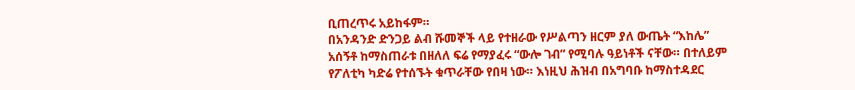ቢጠረጥሩ አይከፋም።
በአንዳንድ ድንጋይ ልብ ሹመኞች ላይ የተዘራው የሥልጣን ዘርም ያለ ውጤት “እከሌ” አሰኝቶ ከማስጠራቱ በዘለለ ፍሬ የማያፈሩ “ውሎ ገብ” የሚባሉ ዓይነቶች ናቸው። በተለይም የፖለቲካ ካድሬ የተሰኙት ቁጥራቸው የበዛ ነው። እነዚህ ሕዝብ በአግባቡ ከማስተዳደር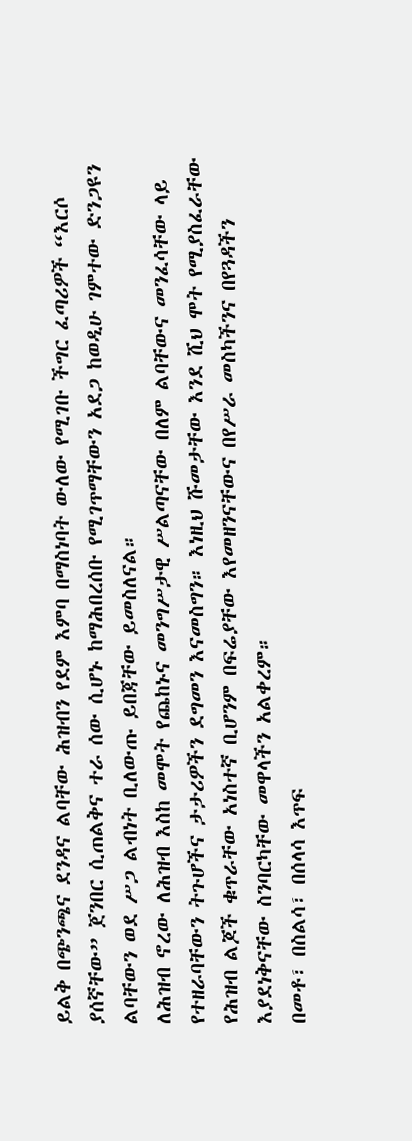ይልቅ በጭንጫና ደንዳና ልባቸው ሕዝብን የደም እምባ በማስነባት ውለው የሚገቡ ችግር ፈጣሪዎች “እርሶ ያሰኛቸው” ጀንበር ሲጠልቅና ተራ ሰው ሲሆኑ ከማሕበረሰቡ የሚገጥማቸውን አደጋ ከወዲሁ ገምተው ድንጋዩን ልባቸውን ወደ ሥጋ ልብነት ቢለውጡ ይበጃቸው ይመስለናል።
ለሕዝብ ኖረው ለሕዝብ እስከ መሞት የጨከኑና መንግሥታዊ ሥልጣናቸው በለም ልባቸውና መንፈሳቸው ላይ የተዘራባቸውን ትጉሆችና ታታሪዎችን ደግመን እናመስግን። እነዚህ ሹመታቸው እንደ ሺህ ሞት የሚያስፈራቸው የሕዝብ ልጆች ቁጥራቸው አነስተኛ ቢሆንም በፍሬያቸው እየመዘንናቸውና በየሥራ መስካችንና በየጓዳችን እያደነቅናቸው ስንባርካቸው መዋላችን አልቀረም።
በመቶ፣ በስልሳ፣ በሰላሳ እጥፍ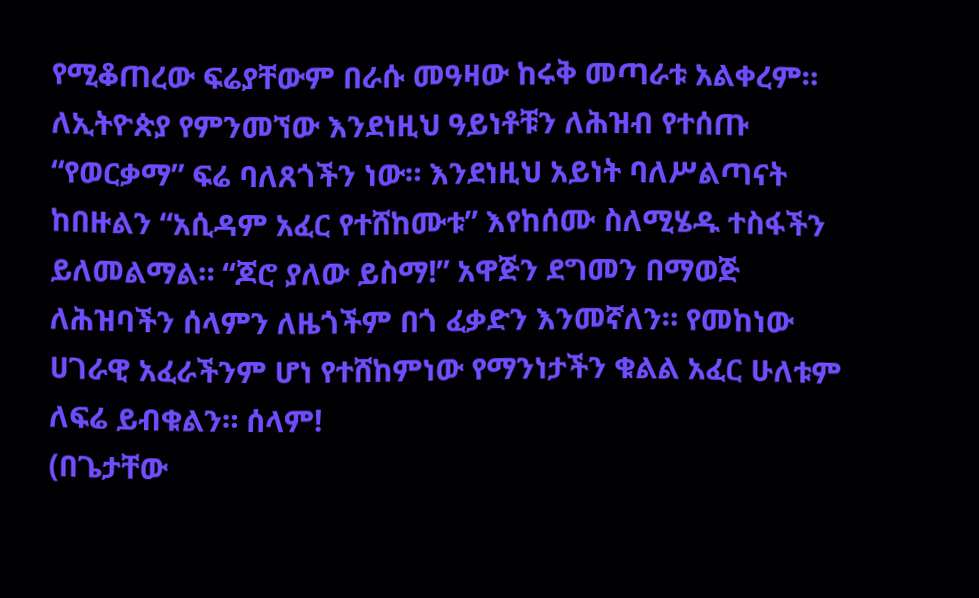የሚቆጠረው ፍሬያቸውም በራሱ መዓዛው ከሩቅ መጣራቱ አልቀረም። ለኢትዮጵያ የምንመኘው እንደነዚህ ዓይነቶቹን ለሕዝብ የተሰጡ “የወርቃማ” ፍሬ ባለጸጎችን ነው። እንደነዚህ አይነት ባለሥልጣናት ከበዙልን “አሲዳም አፈር የተሸከሙቱ” እየከሰሙ ስለሚሄዱ ተስፋችን ይለመልማል። “ጆሮ ያለው ይስማ!” አዋጅን ደግመን በማወጅ ለሕዝባችን ሰላምን ለዜጎችም በጎ ፈቃድን እንመኛለን። የመከነው ሀገራዊ አፈራችንም ሆነ የተሸከምነው የማንነታችን ቁልል አፈር ሁለቱም ለፍሬ ይብቁልን። ሰላም!
(በጌታቸው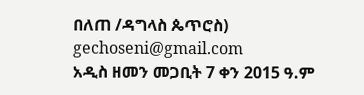በለጠ /ዳግላስ ጴጥሮስ) gechoseni@gmail.com
አዲስ ዘመን መጋቢት 7 ቀን 2015 ዓ.ም